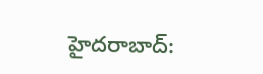హైదరాబాద్: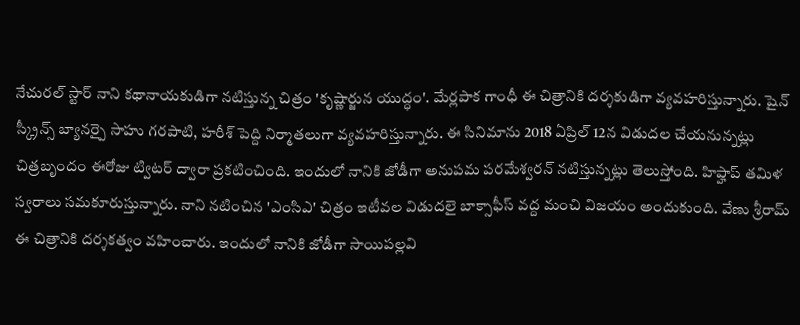నేచురల్ స్టార్ నాని కథానాయకుడిగా నటిస్తున్న చిత్రం 'కృష్ణార్జున యుద్ధం'. మేర్లపాక గాంధీ ఈ చిత్రానికి దర్శకుడిగా వ్యవహరిస్తున్నారు. షైన్ స్క్రీన్స్ బ్యానర్పై సాహు గరపాటి, హరీశ్ పెద్ది నిర్మాతలుగా వ్యవహరిస్తున్నారు. ఈ సినిమాను 2018 ఏప్రిల్ 12న విడుదల చేయనున్నట్లు చిత్రబృందం ఈరోజు ట్విటర్ ద్వారా ప్రకటించింది. ఇందులో నానికి జోడీగా అనుపమ పరమేశ్వరన్ నటిస్తున్నట్లు తెలుస్తోంది. హిప్హాప్ తమిళ స్వరాలు సమకూరుస్తున్నారు. నాని నటించిన 'ఎంసిఎ' చిత్రం ఇటీవల విడుదలై బాక్సాఫీస్ వద్ద మంచి విజయం అందుకుంది. వేణు శ్రీరామ్ ఈ చిత్రానికి దర్శకత్వం వహించారు. ఇందులో నానికి జోడీగా సాయిపల్లవి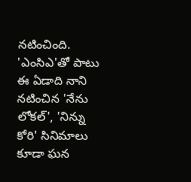నటించింది. 'ఎంసిఎ'తో పాటు ఈ ఏడాది నాని నటించిన 'నేను లోకల్', 'నిన్ను కోరి' సినిమాలు కూడా ఘన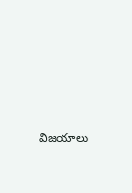విజయాలు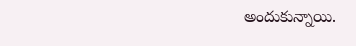అందుకున్నాయి.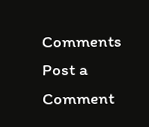Comments
Post a Comment